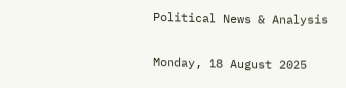Political News & Analysis

Monday, 18 August 2025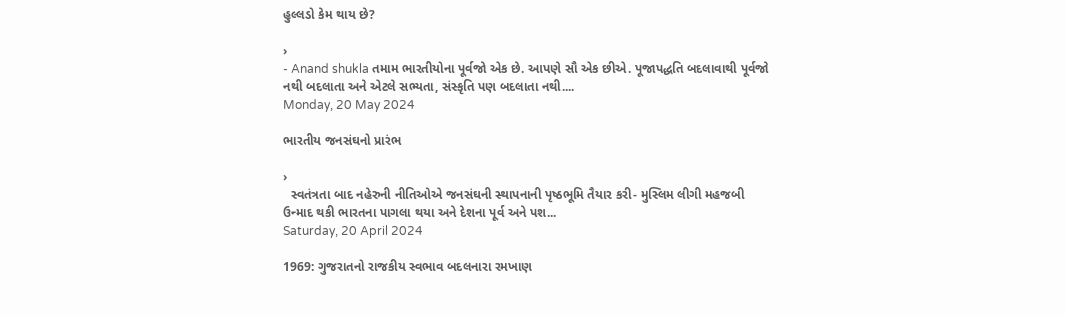હુલ્લડો કેમ થાય છે?

›
- Anand shukla તમામ ભારતીયોના પૂર્વજો એક છે. આપણે સૌ એક છીએ. પૂજાપદ્ધતિ બદલાવાથી પૂર્વજો નથી બદલાતા અને એટલે સભ્યતા, સંસ્કૃતિ પણ બદલાતા નથી....
Monday, 20 May 2024

ભારતીય જનસંઘનો પ્રારંભ

›
  સ્વતંત્રતા બાદ નહેરુની નીતિઓએ જનસંઘની સ્થાપનાની પૃષ્ઠભૂમિ તૈયાર કરી- મુસ્લિમ લીગી મહજબી ઉન્માદ થકી ભારતના પાગલા થયા અને દેશના પૂર્વ અને પશ...
Saturday, 20 April 2024

1969: ગુજરાતનો રાજકીય સ્વભાવ બદલનારા રમખાણ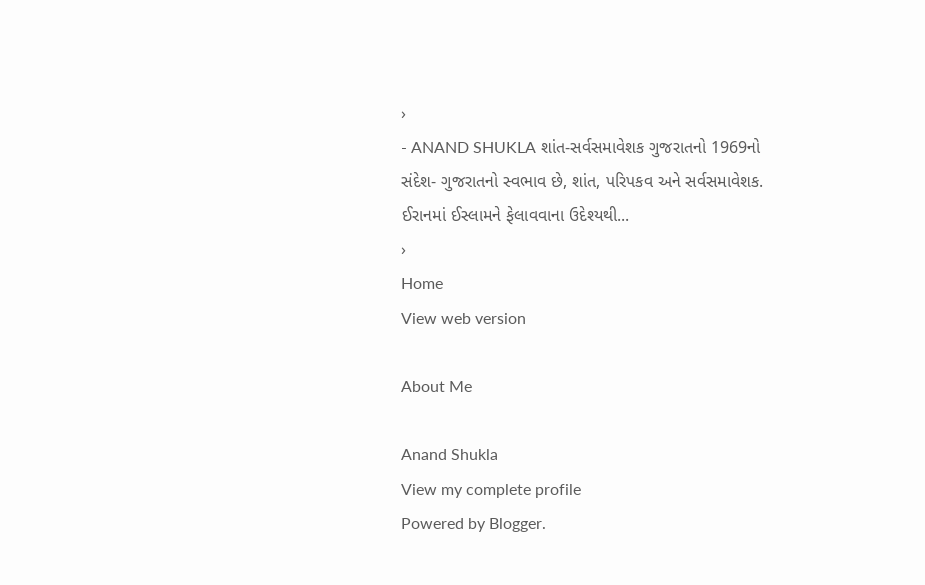›
- ANAND SHUKLA શાંત-સર્વસમાવેશક ગુજરાતનો 1969નો સંદેશ- ગુજરાતનો સ્વભાવ છે, શાંત, પરિપકવ અને સર્વસમાવેશક. ઈરાનમાં ઈસ્લામને ફેલાવવાના ઉદેશ્યથી...
›
Home
View web version

About Me

Anand Shukla
View my complete profile
Powered by Blogger.